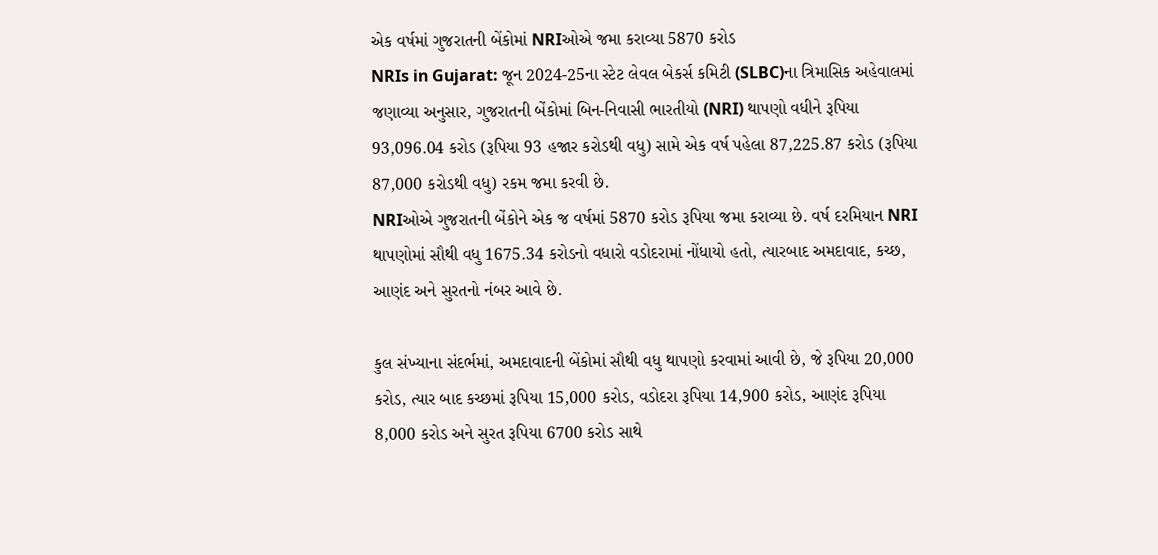એક વર્ષમાં ગુજરાતની બેંકોમાં NRIઓએ જમા કરાવ્યા 5870 કરોડ
NRIs in Gujarat: જૂન 2024-25ના સ્ટેટ લેવલ બેકર્સ કમિટી (SLBC)ના ત્રિમાસિક અહેવાલમાં જણાવ્યા અનુસાર, ગુજરાતની બેંકોમાં બિન-નિવાસી ભારતીયો (NRI) થાપણો વધીને રૂપિયા 93,096.04 કરોડ (રૂપિયા 93 હજાર કરોડથી વધુ) સામે એક વર્ષ પહેલા 87,225.87 કરોડ (રૂપિયા 87,000 કરોડથી વધુ) રકમ જમા કરવી છે.
NRIઓએ ગુજરાતની બેંકોને એક જ વર્ષમાં 5870 કરોડ રૂપિયા જમા કરાવ્યા છે. વર્ષ દરમિયાન NRI થાપણોમાં સૌથી વધુ 1675.34 કરોડનો વધારો વડોદરામાં નોંધાયો હતો, ત્યારબાદ અમદાવાદ, કચ્છ, આણંદ અને સુરતનો નંબર આવે છે.

કુલ સંખ્યાના સંદર્ભમાં, અમદાવાદની બેંકોમાં સૌથી વધુ થાપણો કરવામાં આવી છે, જે રૂપિયા 20,000 કરોડ, ત્યાર બાદ કચ્છમાં રૂપિયા 15,000 કરોડ, વડોદરા રૂપિયા 14,900 કરોડ, આણંદ રૂપિયા 8,000 કરોડ અને સુરત રૂપિયા 6700 કરોડ સાથે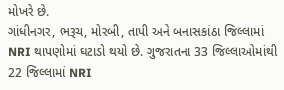મોખરે છે.
ગાંધીનગર, ભરૂચ, મોરબી, તાપી અને બનાસકાંઠા જિલ્લામાં NRI થાપણોમાં ઘટાડો થયો છે. ગુજરાતના 33 જિલ્લાઓમાંથી 22 જિલ્લામાં NRI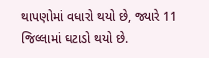થાપણોમાં વધારો થયો છે, જ્યારે 11 જિલ્લામાં ઘટાડો થયો છે.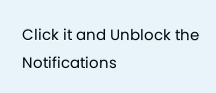Click it and Unblock the Notifications